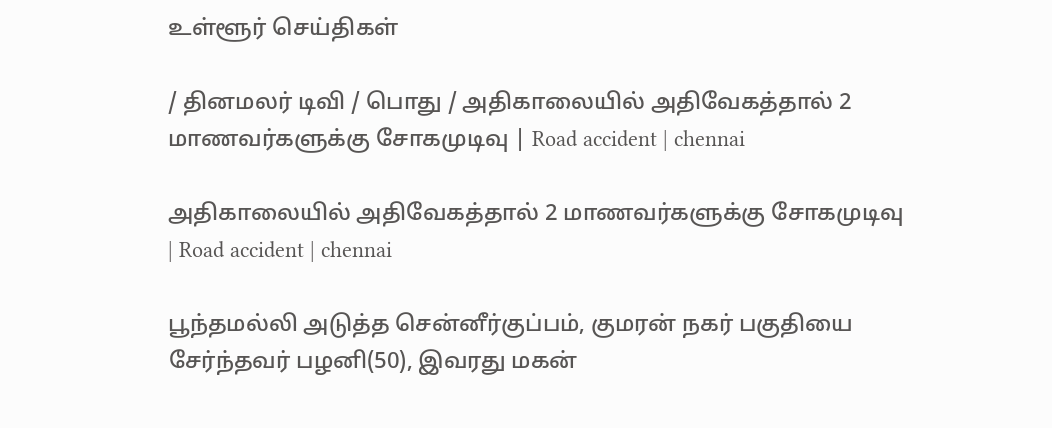உள்ளூர் செய்திகள்

/ தினமலர் டிவி / பொது / அதிகாலையில் அதிவேகத்தால் 2 மாணவர்களுக்கு சோகமுடிவு | Road accident | chennai

அதிகாலையில் அதிவேகத்தால் 2 மாணவர்களுக்கு சோகமுடிவு | Road accident | chennai

பூந்தமல்லி அடுத்த சென்னீர்குப்பம், குமரன் நகர் பகுதியை சேர்ந்தவர் பழனி(50), இவரது மகன்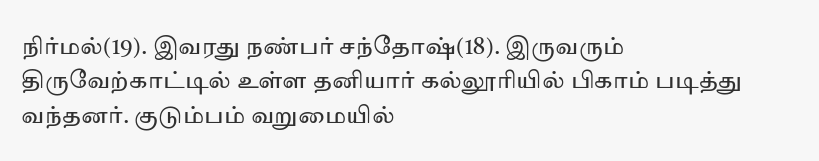நிர்மல்(19). இவரது நண்பர் சந்தோஷ்(18). இருவரும் திருவேற்காட்டில் உள்ள தனியார் கல்லூரியில் பிகாம் படித்து வந்தனர். குடும்பம் வறுமையில்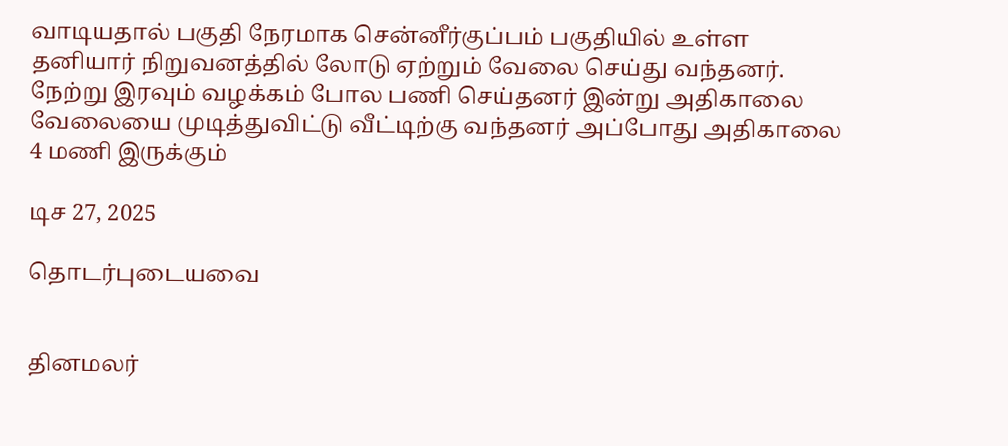வாடியதால் பகுதி நேரமாக சென்னீர்குப்பம் பகுதியில் உள்ள தனியார் நிறுவனத்தில் லோடு ஏற்றும் வேலை செய்து வந்தனர். நேற்று இரவும் வழக்கம் போல பணி செய்தனர் இன்று அதிகாலை வேலையை முடித்துவிட்டு வீட்டிற்கு வந்தனர் அப்போது அதிகாலை 4 மணி இருக்கும்

டிச 27, 2025

தொடர்புடையவை


தினமலர்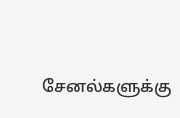சேனல்களுக்கு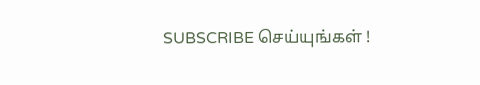SUBSCRIBE செய்யுங்கள் !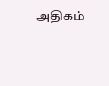அதிகம்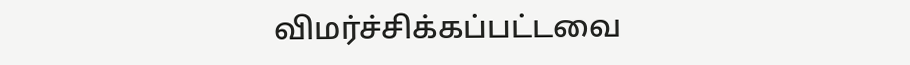விமர்ச்சிக்கப்பட்டவை